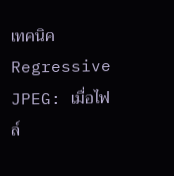เทคนิค Regressive JPEG: เมื่อไฟล์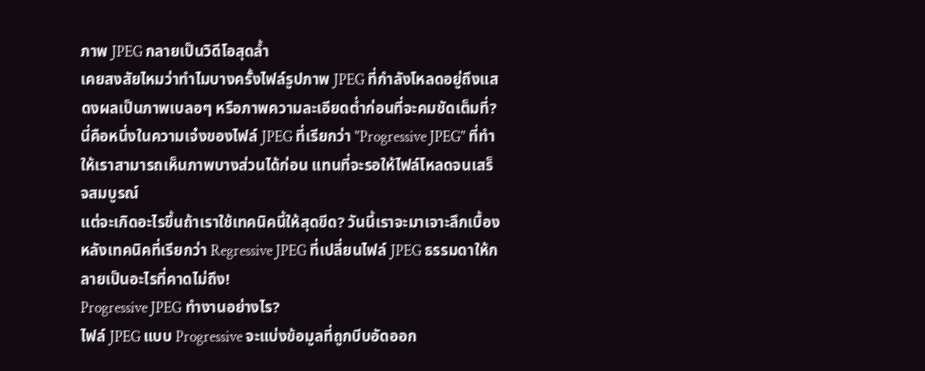ภาพ JPEG กลายเป็นวิดีโอสุดล้ำ
เคยสงสัยไหมว่าทำไมบางครั้งไฟล์รูปภาพ JPEG ที่กำลังโหลดอยู่ถึงแสดงผลเป็นภาพเบลอๆ หรือภาพความละเอียดต่ำก่อนที่จะคมชัดเต็มที่? นี่คือหนึ่งในความเจ๋งของไฟล์ JPEG ที่เรียกว่า "Progressive JPEG" ที่ทำให้เราสามารถเห็นภาพบางส่วนได้ก่อน แทนที่จะรอให้ไฟล์โหลดจนเสร็จสมบูรณ์
แต่จะเกิดอะไรขึ้นถ้าเราใช้เทคนิคนี้ให้สุดขีด? วันนี้เราจะมาเจาะลึกเบื้องหลังเทคนิคที่เรียกว่า Regressive JPEG ที่เปลี่ยนไฟล์ JPEG ธรรมดาให้กลายเป็นอะไรที่คาดไม่ถึง!
Progressive JPEG ทำงานอย่างไร?
ไฟล์ JPEG แบบ Progressive จะแบ่งข้อมูลที่ถูกบีบอัดออก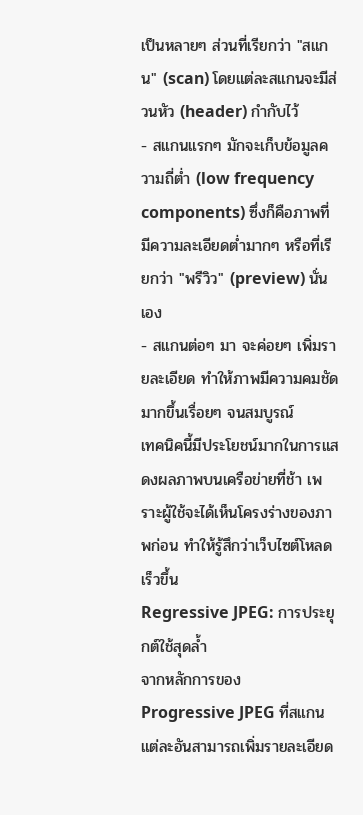เป็นหลายๆ ส่วนที่เรียกว่า "สแกน" (scan) โดยแต่ละสแกนจะมีส่วนหัว (header) กำกับไว้
- สแกนแรกๆ มักจะเก็บข้อมูลความถี่ต่ำ (low frequency components) ซึ่งก็คือภาพที่มีความละเอียดต่ำมากๆ หรือที่เรียกว่า "พรีวิว" (preview) นั่นเอง
- สแกนต่อๆ มา จะค่อยๆ เพิ่มรายละเอียด ทำให้ภาพมีความคมชัดมากขึ้นเรื่อยๆ จนสมบูรณ์
เทคนิคนี้มีประโยชน์มากในการแสดงผลภาพบนเครือข่ายที่ช้า เพราะผู้ใช้จะได้เห็นโครงร่างของภาพก่อน ทำให้รู้สึกว่าเว็บไซต์โหลดเร็วขึ้น
Regressive JPEG: การประยุกต์ใช้สุดล้ำ
จากหลักการของ Progressive JPEG ที่สแกนแต่ละอันสามารถเพิ่มรายละเอียด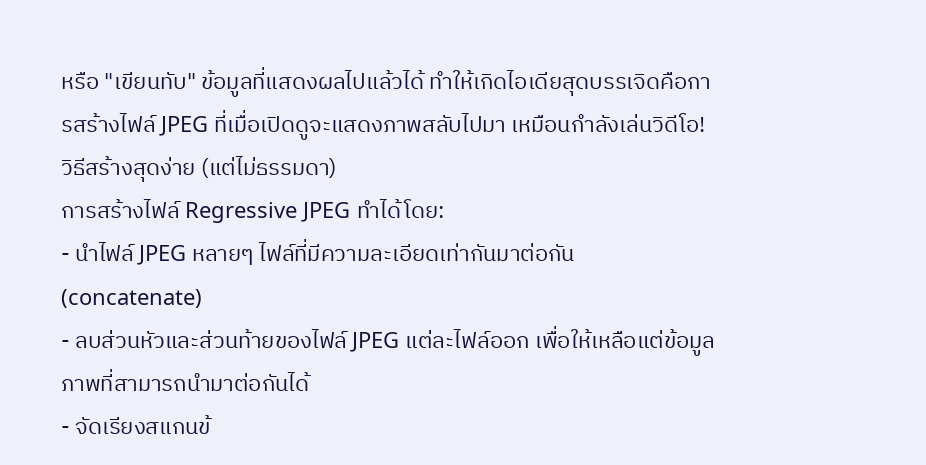หรือ "เขียนทับ" ข้อมูลที่แสดงผลไปแล้วได้ ทำให้เกิดไอเดียสุดบรรเจิดคือการสร้างไฟล์ JPEG ที่เมื่อเปิดดูจะแสดงภาพสลับไปมา เหมือนกำลังเล่นวิดีโอ!
วิธีสร้างสุดง่าย (แต่ไม่ธรรมดา)
การสร้างไฟล์ Regressive JPEG ทำได้โดย:
- นำไฟล์ JPEG หลายๆ ไฟล์ที่มีความละเอียดเท่ากันมาต่อกัน (concatenate)
- ลบส่วนหัวและส่วนท้ายของไฟล์ JPEG แต่ละไฟล์ออก เพื่อให้เหลือแต่ข้อมูลภาพที่สามารถนำมาต่อกันได้
- จัดเรียงสแกนข้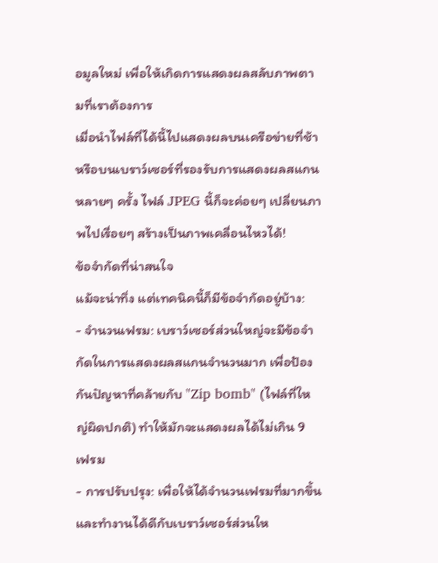อมูลใหม่ เพื่อให้เกิดการแสดงผลสลับภาพตามที่เราต้องการ
เมื่อนำไฟล์ที่ได้นี้ไปแสดงผลบนเครือข่ายที่ช้า หรือบนเบราว์เซอร์ที่รองรับการแสดงผลสแกนหลายๆ ครั้ง ไฟล์ JPEG นี้ก็จะค่อยๆ เปลี่ยนภาพไปเรื่อยๆ สร้างเป็นภาพเคลื่อนไหวได้!
ข้อจำกัดที่น่าสนใจ
แม้จะน่าทึ่ง แต่เทคนิคนี้ก็มีข้อจำกัดอยู่บ้าง:
- จำนวนเฟรม: เบราว์เซอร์ส่วนใหญ่จะมีข้อจำกัดในการแสดงผลสแกนจำนวนมาก เพื่อป้องกันปัญหาที่คล้ายกับ "Zip bomb" (ไฟล์ที่ใหญ่ผิดปกติ) ทำให้มักจะแสดงผลได้ไม่เกิน 9 เฟรม
- การปรับปรุง: เพื่อให้ได้จำนวนเฟรมที่มากขึ้นและทำงานได้ดีกับเบราว์เซอร์ส่วนให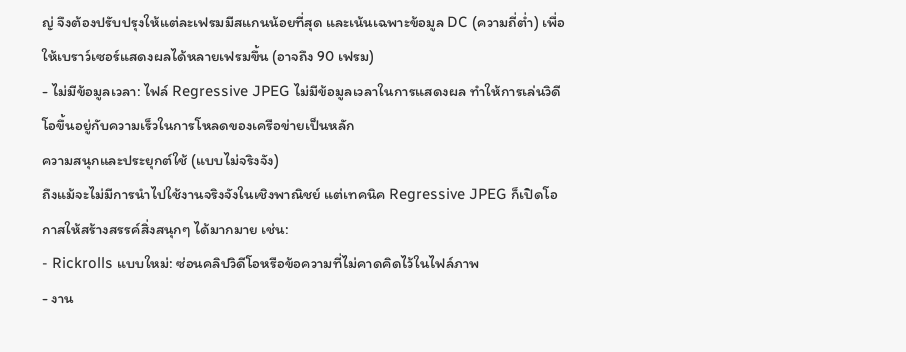ญ่ จึงต้องปรับปรุงให้แต่ละเฟรมมีสแกนน้อยที่สุด และเน้นเฉพาะข้อมูล DC (ความถี่ต่ำ) เพื่อให้เบราว์เซอร์แสดงผลได้หลายเฟรมขึ้น (อาจถึง 90 เฟรม)
- ไม่มีข้อมูลเวลา: ไฟล์ Regressive JPEG ไม่มีข้อมูลเวลาในการแสดงผล ทำให้การเล่นวิดีโอขึ้นอยู่กับความเร็วในการโหลดของเครือข่ายเป็นหลัก
ความสนุกและประยุกต์ใช้ (แบบไม่จริงจัง)
ถึงแม้จะไม่มีการนำไปใช้งานจริงจังในเชิงพาณิชย์ แต่เทคนิค Regressive JPEG ก็เปิดโอกาสให้สร้างสรรค์สิ่งสนุกๆ ได้มากมาย เช่น:
- Rickrolls แบบใหม่: ซ่อนคลิปวิดีโอหรือข้อความที่ไม่คาดคิดไว้ในไฟล์ภาพ
- งาน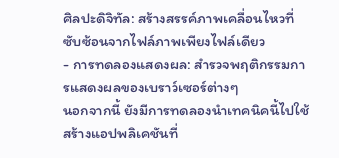ศิลปะดิจิทัล: สร้างสรรค์ภาพเคลื่อนไหวที่ซับซ้อนจากไฟล์ภาพเพียงไฟล์เดียว
- การทดลองแสดงผล: สำรวจพฤติกรรมการแสดงผลของเบราว์เซอร์ต่างๆ
นอกจากนี้ ยังมีการทดลองนำเทคนิคนี้ไปใช้สร้างแอปพลิเคชันที่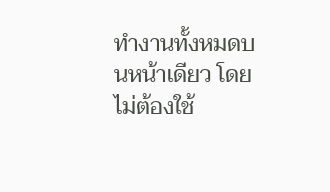ทำงานทั้งหมดบนหน้าเดียว โดยไม่ต้องใช้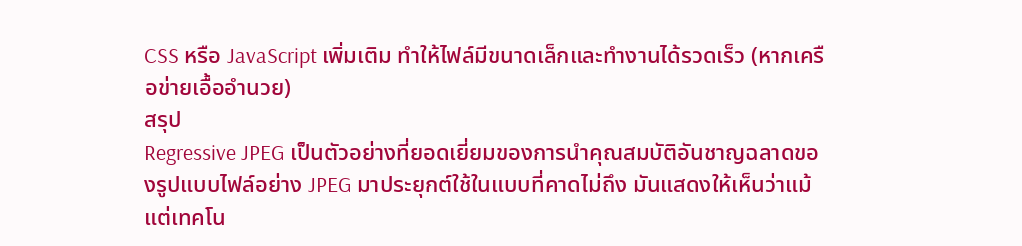CSS หรือ JavaScript เพิ่มเติม ทำให้ไฟล์มีขนาดเล็กและทำงานได้รวดเร็ว (หากเครือข่ายเอื้ออำนวย)
สรุป
Regressive JPEG เป็นตัวอย่างที่ยอดเยี่ยมของการนำคุณสมบัติอันชาญฉลาดของรูปแบบไฟล์อย่าง JPEG มาประยุกต์ใช้ในแบบที่คาดไม่ถึง มันแสดงให้เห็นว่าแม้แต่เทคโน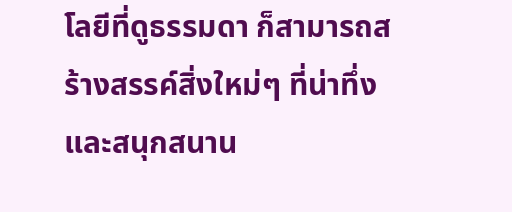โลยีที่ดูธรรมดา ก็สามารถสร้างสรรค์สิ่งใหม่ๆ ที่น่าทึ่งและสนุกสนาน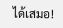ได้เสมอ!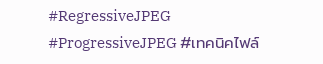#RegressiveJPEG #ProgressiveJPEG #เทคนิคไฟล์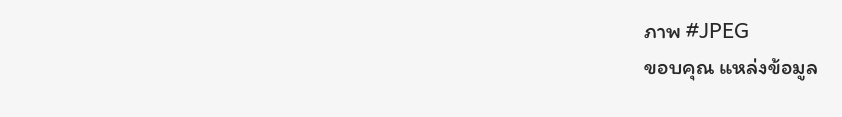ภาพ #JPEG
ขอบคุณ แหล่งข้อมูล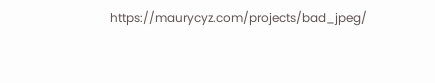https://maurycyz.com/projects/bad_jpeg/